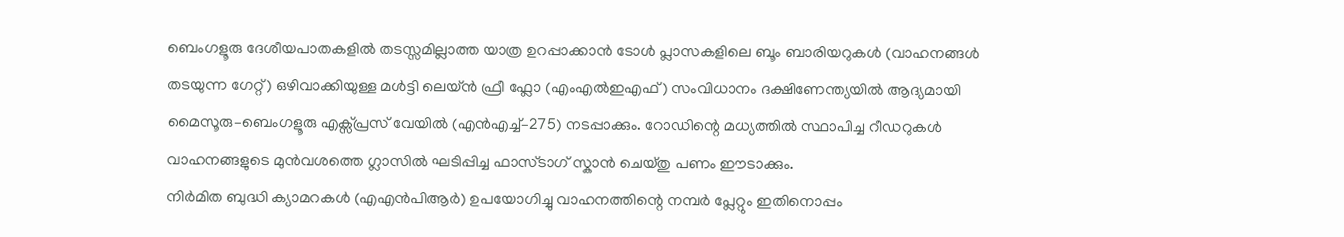ബെംഗളൂരു ദേശീയപാതകളിൽ തടസ്സമില്ലാത്ത യാത്ര ഉറപ്പാക്കാൻ ടോൾ പ്ലാസകളിലെ ബൂം ബാരിയറുകൾ (വാഹനങ്ങൾ തടയുന്ന ഗേറ്റ്) ഒഴിവാക്കിയുള്ള മൾട്ടി ലെയ്ൻ ഫ്രീ ഫ്ലോ (എംഎൽഇഎഫ്) സംവിധാനം ദക്ഷിണേന്ത്യയിൽ ആദ്യമായി മൈസൂരു–ബെംഗളൂരു എക്സ്പ്രസ് വേയിൽ (എൻഎച്ച്–275) നടപ്പാക്കും. റോഡിന്റെ മധ്യത്തിൽ സ്ഥാപിച്ച റീഡറുകൾ വാഹനങ്ങളുടെ മുൻവശത്തെ ഗ്ലാസിൽ ഘടിപ്പിച്ച ഫാസ്ടാഗ് സ്കാൻ ചെയ്തു പണം ഈടാക്കും.
നിർമിത ബുദ്ധി ക്യാമറകൾ (എഎൻപിആർ) ഉപയോഗിച്ചു വാഹനത്തിന്റെ നമ്പർ പ്ലേറ്റും ഇതിനൊപ്പം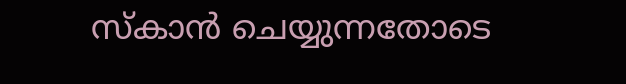സ്കാൻ ചെയ്യുന്നതോടെ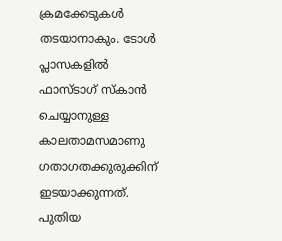ക്രമക്കേടുകൾ തടയാനാകും. ടോൾ പ്ലാസകളിൽ ഫാസ്ടാഗ് സ്കാൻ ചെയ്യാനുള്ള കാലതാമസമാണു ഗതാഗതക്കുരുക്കിന് ഇടയാക്കുന്നത്. പുതിയ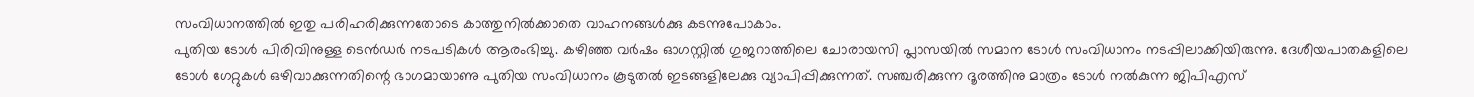സംവിധാനത്തിൽ ഇതു പരിഹരിക്കുന്നതോടെ കാത്തുനിൽക്കാതെ വാഹനങ്ങൾക്കു കടന്നുപോകാം.
പുതിയ ടോൾ പിരിവിനുള്ള ടെൻഡർ നടപടികൾ ആരംഭിച്ചു. കഴിഞ്ഞ വർഷം ഓഗസ്റ്റിൽ ഗുജറാത്തിലെ ചോരായസി പ്ലാസയിൽ സമാന ടോൾ സംവിധാനം നടപ്പിലാക്കിയിരുന്നു. ദേശീയപാതകളിലെ ടോൾ ഗേറ്റുകൾ ഒഴിവാക്കുന്നതിന്റെ ഭാഗമായാണു പുതിയ സംവിധാനം കൂടുതൽ ഇടങ്ങളിലേക്കു വ്യാപിപ്പിക്കുന്നത്. സഞ്ചരിക്കുന്ന ദൂരത്തിനു മാത്രം ടോൾ നൽകുന്ന ജിപിഎസ്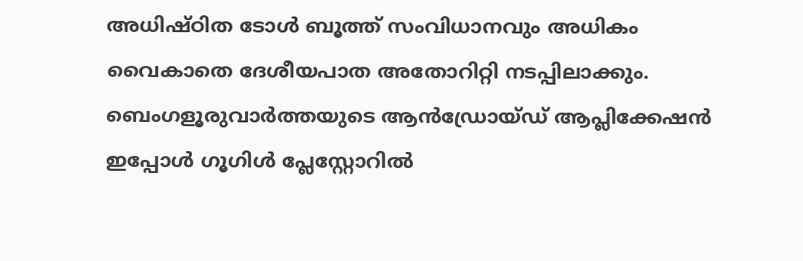അധിഷ്ഠിത ടോൾ ബൂത്ത് സംവിധാനവും അധികം വൈകാതെ ദേശീയപാത അതോറിറ്റി നടപ്പിലാക്കും.
ബെംഗളൂരുവാർത്തയുടെ ആൻഡ്രോയ്ഡ് ആപ്ലിക്കേഷൻ ഇപ്പോൾ ഗൂഗിൾ പ്ലേസ്റ്റോറിൽ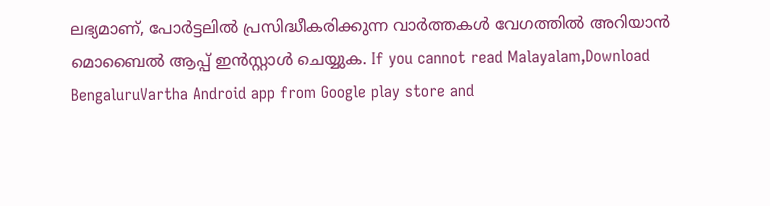ലഭ്യമാണ്, പോർട്ടലിൽ പ്രസിദ്ധീകരിക്കുന്ന വാർത്തകൾ വേഗത്തിൽ അറിയാൻ മൊബൈൽ ആപ്പ് ഇൻസ്റ്റാൾ ചെയ്യുക. If you cannot read Malayalam,Download BengaluruVartha Android app from Google play store and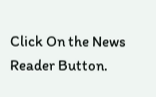Click On the News Reader Button.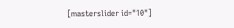[masterslider id="10"]